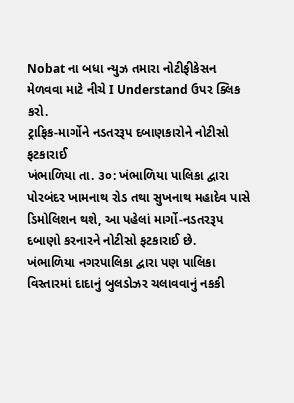Nobat ના બધા ન્યુઝ તમારા નોટીફીકેસન મેળવવા માટે નીચે I Understand ઉપર ક્લિક કરો.
ટ્રાફિક-માર્ગોને નડતરરૂપ દબાણકારોને નોટીસો ફટકારાઈ
ખંભાળિયા તા. ૩૦: ખંભાળિયા પાલિકા દ્વારા પોરબંદર ખામનાથ રોડ તથા સુખનાથ મહાદેવ પાસે ડિમોલિશન થશે, આ પહેલાં માર્ગો-નડતરરૂપ દબાણો કરનારને નોટીસો ફટકારાઈ છે.
ખંભાળિયા નગરપાલિકા દ્વારા પણ પાલિકા વિસ્તારમાં દાદાનું બુલડોઝર ચલાવવાનું નકકી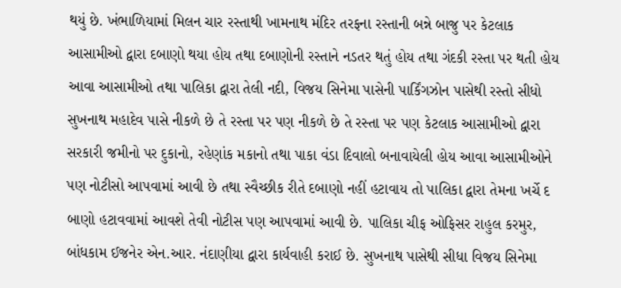થયું છે. ખંભાળિયામાં મિલન ચાર રસ્તાથી ખામનાથ મંદિર તરફના રસ્તાની બન્ને બાજુ પર કેટલાક આસામીઓ દ્વારા દબાણો થયા હોય તથા દબાણોની રસ્તાને નડતર થતું હોય તથા ગંદકી રસ્તા પર થતી હોય આવા આસામીઓ તથા પાલિકા દ્વારા તેલી નદી, વિજય સિનેમા પાસેની પાર્કિંગઝોન પાસેથી રસ્તો સીધો સુખનાથ મહાદેવ પાસે નીકળે છે તે રસ્તા પર પણ નીકળે છે તે રસ્તા પર પણ કેટલાક આસામીઓ દ્વારા સરકારી જમીનો પર દુકાનો, રહેણાંક મકાનો તથા પાકા વંડા દિવાલો બનાવાયેલી હોય આવા આસામીઓને પણ નોટીસો આપવામાં આવી છે તથા સ્વૈચ્છીક રીતે દબાણો નહીં હટાવાય તો પાલિકા દ્વારા તેમના ખર્ચે દ બાણો હટાવવામાં આવશે તેવી નોટીસ પણ આપવામાં આવી છે. પાલિકા ચીફ ઓફિસર રાહુલ કરમુર, બાંધકામ ઈજનેર એન.આર. નંદાણીયા દ્વારા કાર્યવાહી કરાઈ છે. સુખનાથ પાસેથી સીધા વિજય સિનેમા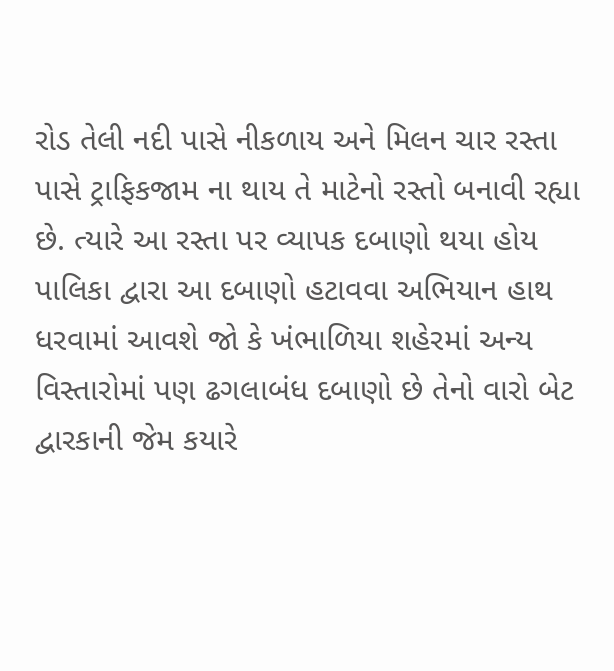રોડ તેલી નદી પાસે નીકળાય અને મિલન ચાર રસ્તા પાસે ટ્રાફિકજામ ના થાય તે માટેનો રસ્તો બનાવી રહ્યા છે. ત્યારે આ રસ્તા પર વ્યાપક દબાણો થયા હોય પાલિકા દ્વારા આ દબાણો હટાવવા અભિયાન હાથ ધરવામાં આવશે જો કે ખંભાળિયા શહેરમાં અન્ય વિસ્તારોમાં પણ ઢગલાબંધ દબાણો છે તેનો વારો બેટ દ્વારકાની જેમ કયારે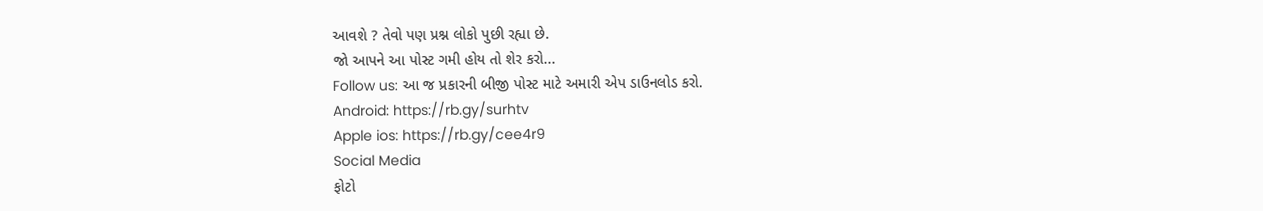આવશે ? તેવો પણ પ્રશ્ન લોકો પુછી રહ્યા છે.
જો આપને આ પોસ્ટ ગમી હોય તો શેર કરો...
Follow us: આ જ પ્રકારની બીજી પોસ્ટ માટે અમારી એપ ડાઉનલોડ કરો.
Android: https://rb.gy/surhtv
Apple ios: https://rb.gy/cee4r9
Social Media
ફોટો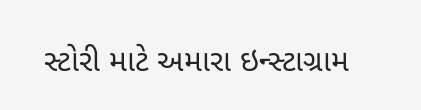સ્ટોરી માટે અમારા ઇન્સ્ટાગ્રામ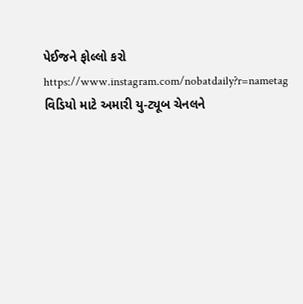પેઈજને ફોલ્લો કરો
https://www.instagram.com/nobatdaily?r=nametag
વિડિયો માટે અમારી યુ-ટ્યૂબ ચેનલને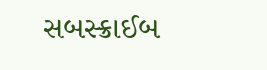સબસ્ક્રાઈબ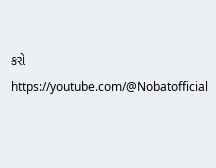કરો
https://youtube.com/@Nobatofficial